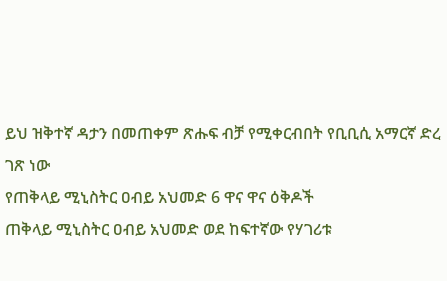ይህ ዝቅተኛ ዳታን በመጠቀም ጽሑፍ ብቻ የሚቀርብበት የቢቢሲ አማርኛ ድረ ገጽ ነው
የጠቅላይ ሚኒስትር ዐብይ አህመድ 6 ዋና ዋና ዕቅዶች
ጠቅላይ ሚኒስትር ዐብይ አህመድ ወደ ከፍተኛው የሃገሪቱ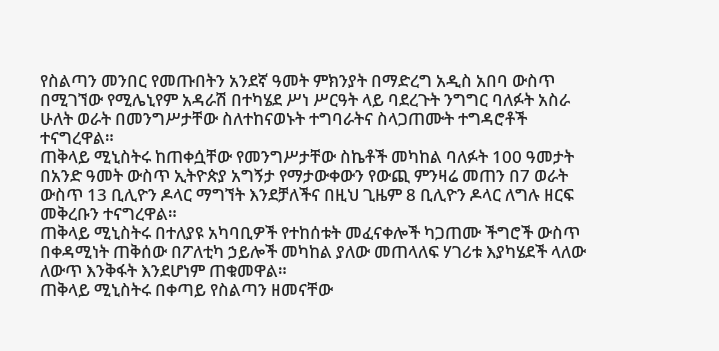የስልጣን መንበር የመጡበትን አንደኛ ዓመት ምክንያት በማድረግ አዲስ አበባ ውስጥ በሚገኘው የሚሌኒየም አዳራሽ በተካሄደ ሥነ ሥርዓት ላይ ባደረጉት ንግግር ባለፉት አስራ ሁለት ወራት በመንግሥታቸው ስለተከናወኑት ተግባራትና ስላጋጠሙት ተግዳሮቶች ተናግረዋል።
ጠቅላይ ሚኒስትሩ ከጠቀሷቸው የመንግሥታቸው ስኬቶች መካከል ባለፉት 100 ዓመታት በአንድ ዓመት ውስጥ ኢትዮጵያ አግኝታ የማታውቀውን የውጪ ምንዛሬ መጠን በ7 ወራት ውስጥ 13 ቢሊዮን ዶላር ማግኘት እንደቻለችና በዚህ ጊዜም 8 ቢሊዮን ዶላር ለግሉ ዘርፍ መቅረቡን ተናግረዋል።
ጠቅላይ ሚኒስትሩ በተለያዩ አካባቢዎች የተከሰቱት መፈናቀሎች ካጋጠሙ ችግሮች ውስጥ በቀዳሚነት ጠቅሰው በፖለቲካ ኃይሎች መካከል ያለው መጠላለፍ ሃገሪቱ እያካሄደች ላለው ለውጥ እንቅፋት እንደሆነም ጠቁመዋል።
ጠቅላይ ሚኒስትሩ በቀጣይ የስልጣን ዘመናቸው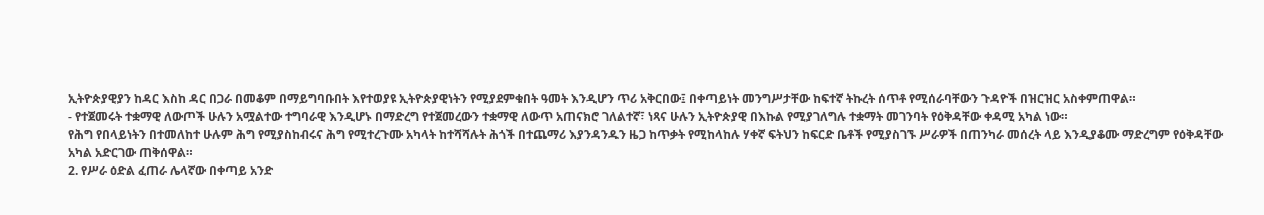ኢትዮጵያዊያን ከዳር እስከ ዳር በጋራ በመቆም በማይግባቡበት እየተወያዩ ኢትዮጵያዊነትን የሚያደምቁበት ዓመት እንዲሆን ጥሪ አቅርበው፤ በቀጣይነት መንግሥታቸው ከፍተኛ ትኩረት ሰጥቶ የሚሰራባቸውን ጉዳዮች በዝርዝር አስቀምጠዋል።
- የተጀመሩት ተቋማዊ ለውጦች ሁሉን አሟልተው ተግባራዊ እንዲሆኑ በማድረግ የተጀመረውን ተቋማዊ ለውጥ አጠናክሮ ገለልተኛ፣ ነጻና ሁሉን ኢትዮጵያዊ በእኩል የሚያገለግሉ ተቋማት መገንባት የዕቅዳቸው ቀዳሚ አካል ነው።
የሕግ የበላይነትን በተመለከተ ሁሉም ሕግ የሚያስከብሩና ሕግ የሚተረጉሙ አካላት ከተሻሻሉት ሕጎች በተጨማሪ እያንዳንዱን ዜጋ ከጥቃት የሚከላከሉ ሃቀኛ ፍትህን ከፍርድ ቤቶች የሚያስገኙ ሥራዎች በጠንካራ መሰረት ላይ እንዲያቆሙ ማድረግም የዕቅዳቸው አካል አድርገው ጠቅሰዋል።
2. የሥራ ዕድል ፈጠራ ሌላኛው በቀጣይ አንድ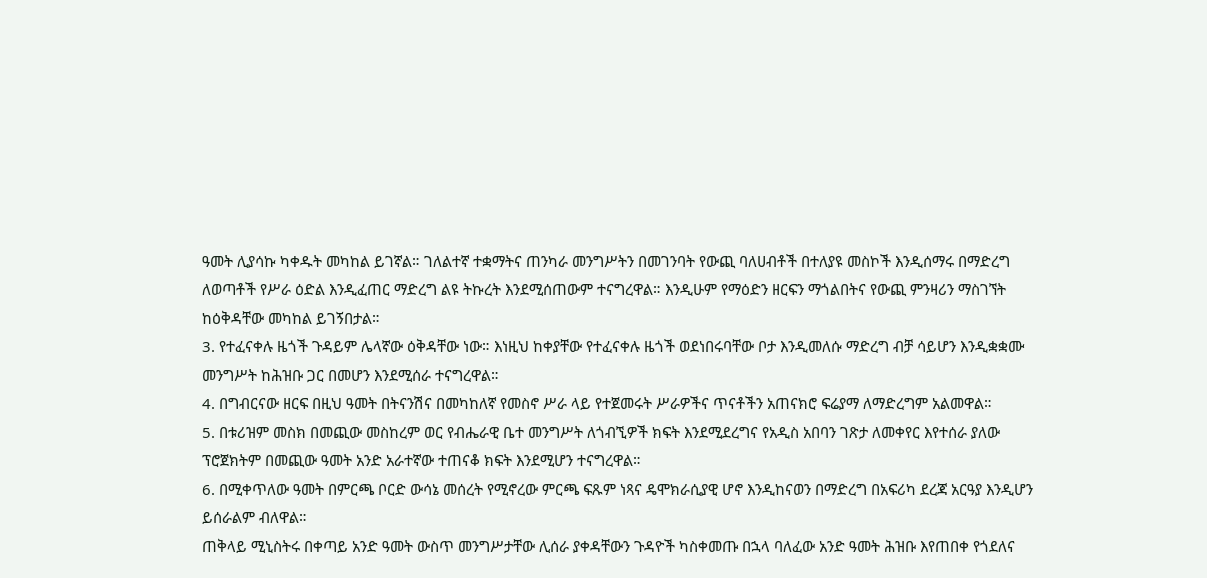ዓመት ሊያሳኩ ካቀዱት መካከል ይገኛል። ገለልተኛ ተቋማትና ጠንካራ መንግሥትን በመገንባት የውጪ ባለሀብቶች በተለያዩ መስኮች እንዲሰማሩ በማድረግ ለወጣቶች የሥራ ዕድል እንዲፈጠር ማድረግ ልዩ ትኩረት እንደሚሰጠውም ተናግረዋል። እንዲሁም የማዕድን ዘርፍን ማጎልበትና የውጪ ምንዛሪን ማስገኘት ከዕቅዳቸው መካከል ይገኝበታል።
3. የተፈናቀሉ ዜጎች ጉዳይም ሌላኛው ዕቅዳቸው ነው። እነዚህ ከቀያቸው የተፈናቀሉ ዜጎች ወደነበሩባቸው ቦታ እንዲመለሱ ማድረግ ብቻ ሳይሆን እንዲቋቋሙ መንግሥት ከሕዝቡ ጋር በመሆን እንደሚሰራ ተናግረዋል።
4. በግብርናው ዘርፍ በዚህ ዓመት በትናንሽና በመካከለኛ የመስኖ ሥራ ላይ የተጀመሩት ሥራዎችና ጥናቶችን አጠናክሮ ፍሬያማ ለማድረግም አልመዋል።
5. በቱሪዝም መስክ በመጪው መስከረም ወር የብሔራዊ ቤተ መንግሥት ለጎብኚዎች ክፍት እንደሚደረግና የአዲስ አበባን ገጽታ ለመቀየር እየተሰራ ያለው ፕሮጀክትም በመጪው ዓመት አንድ አራተኛው ተጠናቆ ክፍት እንደሚሆን ተናግረዋል።
6. በሚቀጥለው ዓመት በምርጫ ቦርድ ውሳኔ መሰረት የሚኖረው ምርጫ ፍጹም ነጻና ዴሞክራሲያዊ ሆኖ እንዲከናወን በማድረግ በአፍሪካ ደረጃ አርዓያ እንዲሆን ይሰራልም ብለዋል።
ጠቅላይ ሚኒስትሩ በቀጣይ አንድ ዓመት ውስጥ መንግሥታቸው ሊሰራ ያቀዳቸውን ጉዳዮች ካስቀመጡ በኋላ ባለፈው አንድ ዓመት ሕዝቡ እየጠበቀ የጎደለና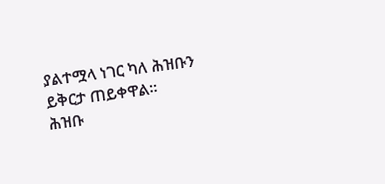ያልተሟላ ነገር ካለ ሕዝቡን ይቅርታ ጠይቀዋል።
ሕዝቡ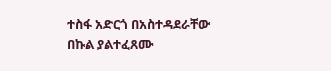ተስፋ አድርጎ በአስተዳደራቸው በኩል ያልተፈጸሙ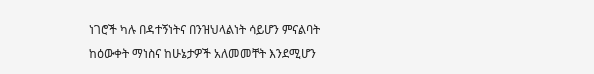ነገሮች ካሉ በዳተኝነትና በንዝህላልነት ሳይሆን ምናልባት ከዕውቀት ማነስና ከሁኔታዎች አለመመቸት እንደሚሆን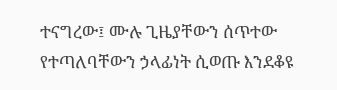ተናግረው፤ ሙሉ ጊዜያቸውን ሰጥተው የተጣለባቸውን ኃላፊነት ሲወጡ እንደቆዩ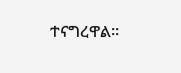ተናግረዋል።